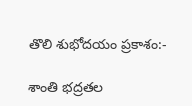తొలి శుభోదయం ప్రకాశం:-

శాంతి భద్రతల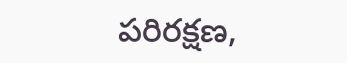పరిరక్షణ,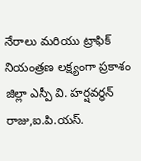నేరాలు మరియు ట్రాఫిక్ నియంత్రణ లక్ష్యంగా ప్రకాశం జిల్లా ఎస్పీ వి. హర్షవర్ధన్ రాజు,ఐ.పి.యస్.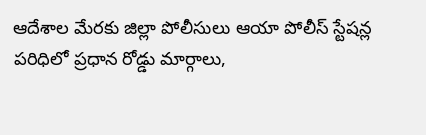ఆదేశాల మేరకు జిల్లా పోలీసులు ఆయా పోలీస్ స్టేషన్ల పరిధిలో ప్రధాన రోడ్డు మార్గాలు,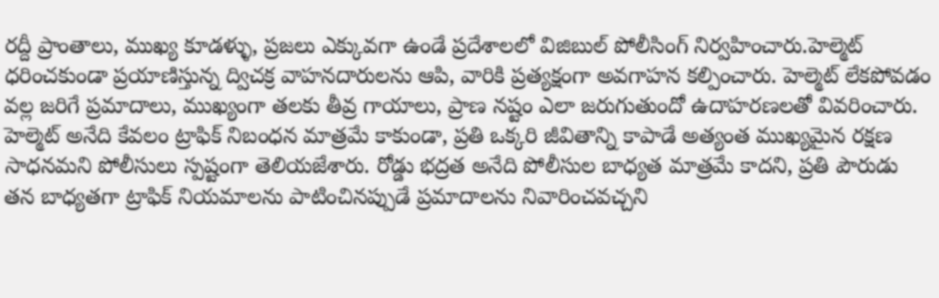రద్దీ ప్రాంతాలు, ముఖ్య కూడళ్ళు, ప్రజలు ఎక్కువగా ఉండే ప్రదేశాలలో విజిబుల్ పోలీసింగ్ నిర్వహించారు.హెల్మెట్ ధరించకుండా ప్రయాణిస్తున్న ద్విచక్ర వాహనదారులను ఆపి, వారికి ప్రత్యక్షంగా అవగాహన కల్పించారు. హెల్మెట్ లేకపోవడం వల్ల జరిగే ప్రమాదాలు, ముఖ్యంగా తలకు తీవ్ర గాయాలు, ప్రాణ నష్టం ఎలా జరుగుతుందో ఉదాహరణలతో వివరించారు. హెల్మెట్ అనేది కేవలం ట్రాఫిక్ నిబంధన మాత్రమే కాకుండా, ప్రతి ఒక్కరి జీవితాన్ని కాపాడే అత్యంత ముఖ్యమైన రక్షణ సాధనమని పోలీసులు స్పష్టంగా తెలియజేశారు. రోడ్డు భద్రత అనేది పోలీసుల బాధ్యత మాత్రమే కాదని, ప్రతి పౌరుడు తన బాధ్యతగా ట్రాఫిక్ నియమాలను పాటించినప్పుడే ప్రమాదాలను నివారించవచ్చని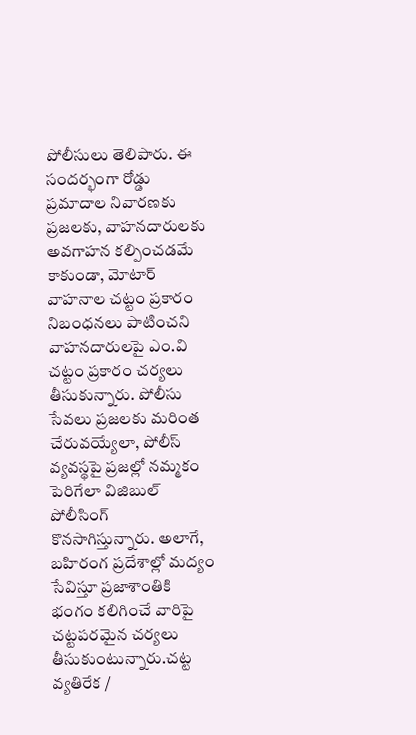పోలీసులు తెలిపారు. ఈ సందర్భంగా రోడ్డు ప్రమాదాల నివారణకు ప్రజలకు, వాహనదారులకు అవగాహన కల్పించడమే కాకుండా, మోటార్ వాహనాల చట్టం ప్రకారం నిబంధనలు పాటించని వాహనదారులపై ఎం.వి చట్టం ప్రకారం చర్యలు తీసుకున్నారు. పోలీసు సేవలు ప్రజలకు మరింత చేరువయ్యేలా, పోలీస్ వ్యవస్థపై ప్రజల్లో నమ్మకం పెరిగేలా విజిబుల్ పోలీసింగ్ కొనసాగిస్తున్నారు. అలాగే, బహిరంగ ప్రదేశాల్లో మద్యం సేవిస్తూ ప్రజాశాంతికి భంగం కలిగించే వారిపై చట్టపరమైన చర్యలు తీసుకుంటున్నారు.చట్ట వ్యతిరేక /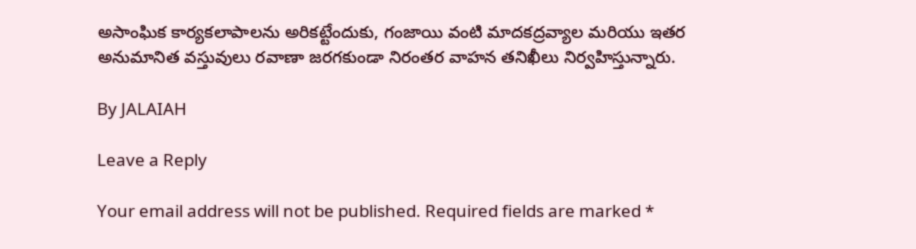అసాంఘిక కార్యకలాపాలను అరికట్టేందుకు, గంజాయి వంటి మాదకద్రవ్యాల మరియు ఇతర అనుమానిత వస్తువులు రవాణా జరగకుండా నిరంతర వాహన తనిఖీలు నిర్వహిస్తున్నారు.

By JALAIAH

Leave a Reply

Your email address will not be published. Required fields are marked *